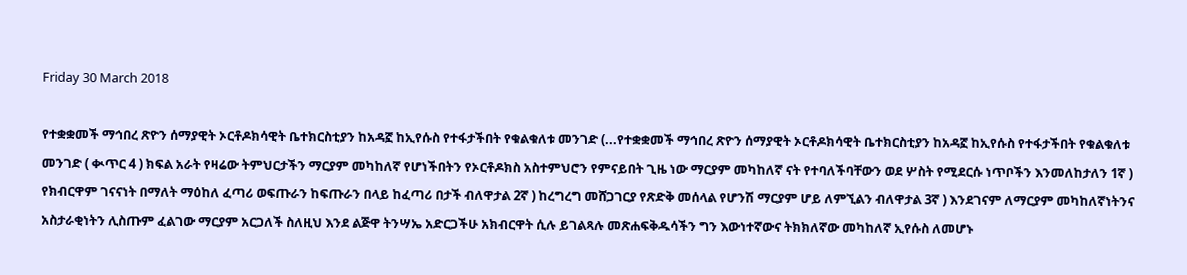Friday 30 March 2018

የተቋቋመች ማኅበረ ጽዮን ሰማያዊት ኦርቶዶክሳዊት ቤተክርስቲያን ከአዳኟ ከኢየሱስ የተፋታችበት የቁልቁለቱ መንገድ (...የተቋቋመች ማኅበረ ጽዮን ሰማያዊት ኦርቶዶክሳዊት ቤተክርስቲያን ከአዳኟ ከኢየሱስ የተፋታችበት የቁልቁለቱ መንገድ ( ቊጥር 4 ) ክፍል አራት የዛሬው ትምህርታችን ማርያም መካከለኛ የሆነችበትን የኦርቶዶክስ አስተምህሮን የምናይበት ጊዜ ነው ማርያም መካከለኛ ናት የተባለችባቸውን ወደ ሦስት የሚደርሱ ነጥቦችን እንመለከታለን 1ኛ ) የክብርዋም ገናናነት በማለት ማዕከለ ፈጣሪ ወፍጡራን ከፍጡራን በላይ ከፈጣሪ በታች ብለዋታል 2ኛ ) ከረግረግ መሸጋገርያ የጽድቅ መሰላል የሆንሽ ማርያም ሆይ ለምኚልን ብለዋታል 3ኛ ) እንደገናም ለማርያም መካከለኛነትንና አስታራቂነትን ሊስጡም ፈልገው ማርያም አርጋለች ስለዚህ እንደ ልጅዋ ትንሣኤ አድርጋችሁ አክብርዋት ሲሉ ይገልጻሉ መጽሐፍቅዱሳችን ግን እውነተኛውና ትክክለኛው መካከለኛ ኢየሱስ ለመሆኑ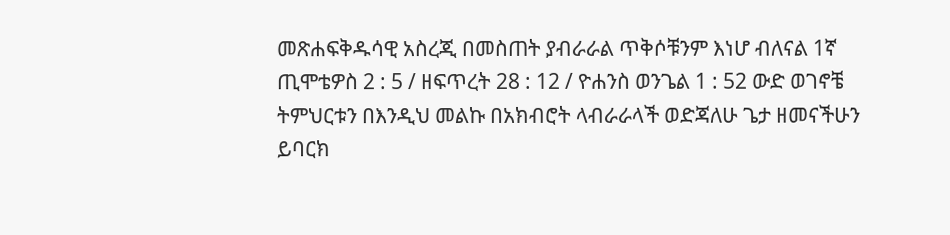መጽሐፍቅዱሳዊ አስረጂ በመስጠት ያብራራል ጥቅሶቹንም እነሆ ብለናል 1ኛ ጢሞቴዎስ 2 : 5 / ዘፍጥረት 28 : 12 / ዮሐንስ ወንጌል 1 : 52 ውድ ወገኖቼ ትምህርቱን በእንዲህ መልኩ በአክብሮት ላብራራላች ወድጃለሁ ጌታ ዘመናችሁን ይባርክ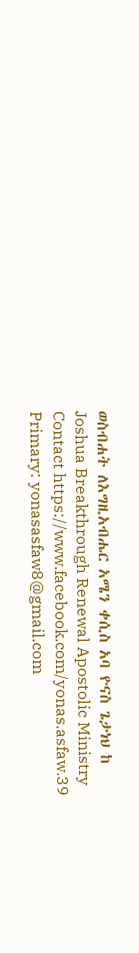ወስብሐት ለእግዚአብሔር አሜን ቀሲስ አባ ዮናስ ጌታነህ ከ Joshua Breakthrough Renewal Apostolic Ministry Contact https://www.facebook.com/yonas.asfaw.39 Primary: yonasasfaw8@gmail.com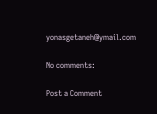yonasgetaneh@ymail.com

No comments:

Post a Comment